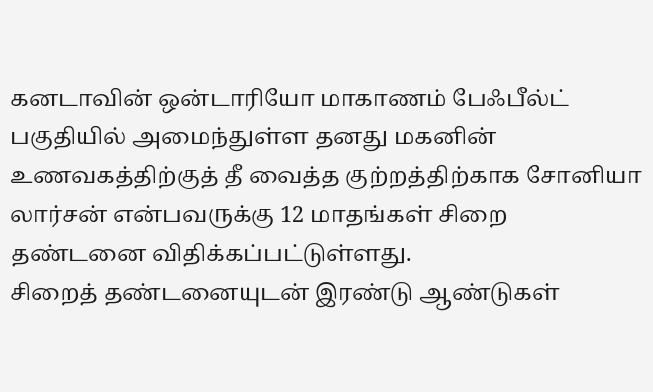கனடாவின் ஒன்டாரியோ மாகாணம் பேஃபீல்ட் பகுதியில் அமைந்துள்ள தனது மகனின் உணவகத்திற்குத் தீ வைத்த குற்றத்திற்காக சோனியா லார்சன் என்பவருக்கு 12 மாதங்கள் சிறை தண்டனை விதிக்கப்பட்டுள்ளது.
சிறைத் தண்டனையுடன் இரண்டு ஆண்டுகள்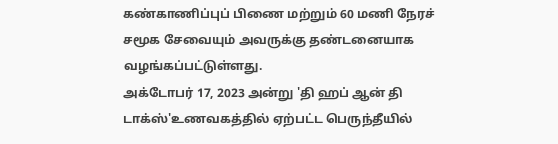கண்காணிப்புப் பிணை மற்றும் 60 மணி நேரச் சமூக சேவையும் அவருக்கு தண்டனையாக வழங்கப்பட்டுள்ளது.
அக்டோபர் 17, 2023 அன்று 'தி ஹப் ஆன் தி டாக்ஸ்'உணவகத்தில் ஏற்பட்ட பெருந்தீயில்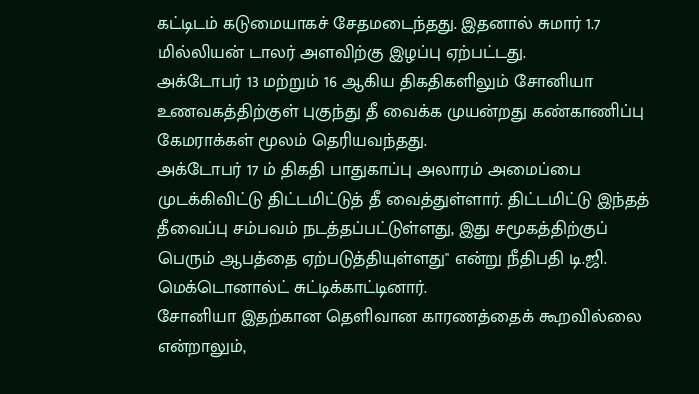கட்டிடம் கடுமையாகச் சேதமடைந்தது. இதனால் சுமார் 1.7 மில்லியன் டாலர் அளவிற்கு இழப்பு ஏற்பட்டது.
அக்டோபர் 13 மற்றும் 16 ஆகிய திகதிகளிலும் சோனியா உணவகத்திற்குள் புகுந்து தீ வைக்க முயன்றது கண்காணிப்பு கேமராக்கள் மூலம் தெரியவந்தது.
அக்டோபர் 17 ம் திகதி பாதுகாப்பு அலாரம் அமைப்பை முடக்கிவிட்டு திட்டமிட்டுத் தீ வைத்துள்ளார். திட்டமிட்டு இந்தத் தீவைப்பு சம்பவம் நடத்தப்பட்டுள்ளது, இது சமூகத்திற்குப் பெரும் ஆபத்தை ஏற்படுத்தியுள்ளது" என்று நீதிபதி டி.ஜி. மெக்டொனால்ட் சுட்டிக்காட்டினார்.
சோனியா இதற்கான தெளிவான காரணத்தைக் கூறவில்லை என்றாலும்,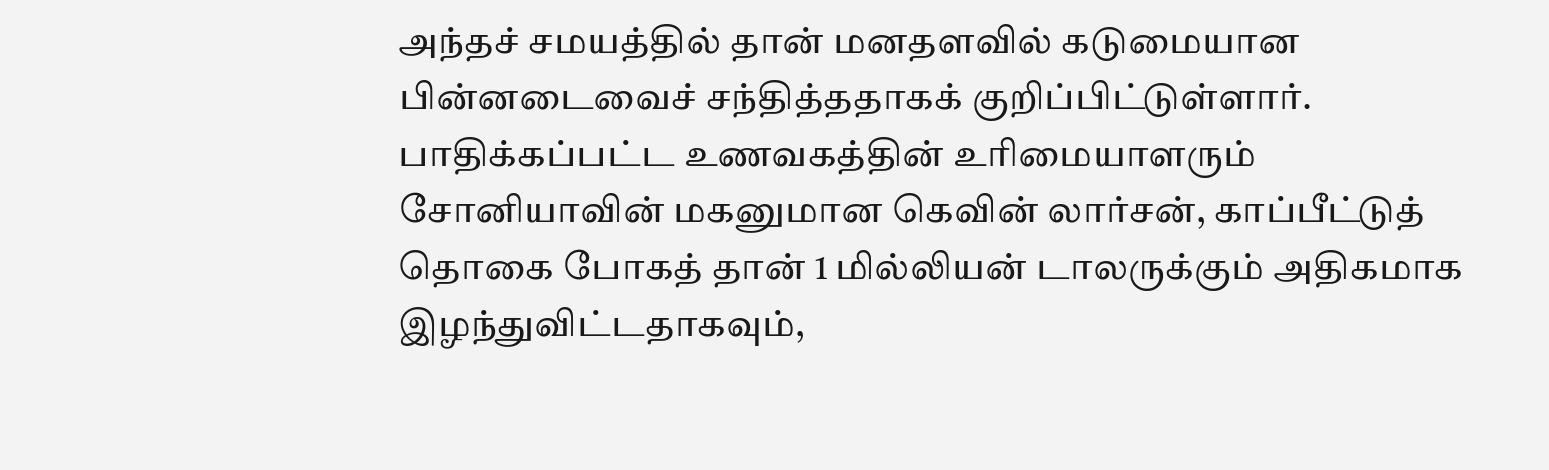அந்தச் சமயத்தில் தான் மனதளவில் கடுமையான பின்னடைவைச் சந்தித்ததாகக் குறிப்பிட்டுள்ளார்.
பாதிக்கப்பட்ட உணவகத்தின் உரிமையாளரும் சோனியாவின் மகனுமான கெவின் லார்சன், காப்பீட்டுத் தொகை போகத் தான் 1 மில்லியன் டாலருக்கும் அதிகமாக இழந்துவிட்டதாகவும்,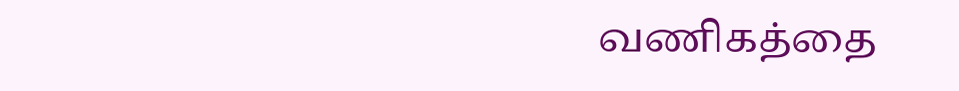வணிகத்தை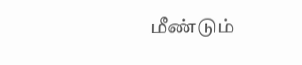மீண்டும்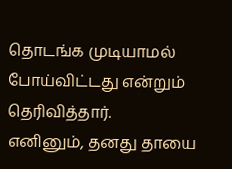தொடங்க முடியாமல் போய்விட்டது என்றும் தெரிவித்தார்.
எனினும், தனது தாயை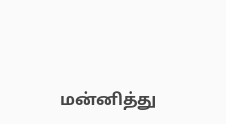மன்னித்து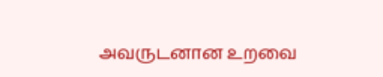அவருடனான உறவை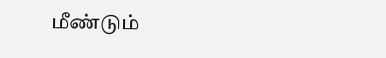மீண்டும்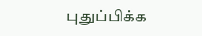புதுப்பிக்க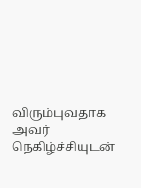விரும்புவதாக அவர் நெகிழ்ச்சியுடன்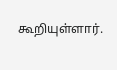கூறியுள்ளார்.